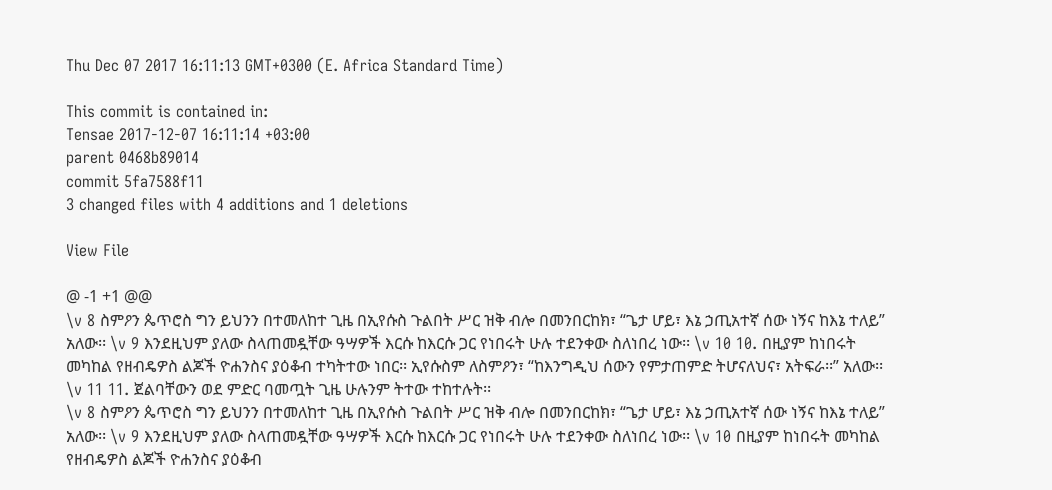Thu Dec 07 2017 16:11:13 GMT+0300 (E. Africa Standard Time)

This commit is contained in:
Tensae 2017-12-07 16:11:14 +03:00
parent 0468b89014
commit 5fa7588f11
3 changed files with 4 additions and 1 deletions

View File

@ -1 +1 @@
\v 8 ስምዖን ጴጥሮስ ግን ይህንን በተመለከተ ጊዜ በኢየሱስ ጉልበት ሥር ዝቅ ብሎ በመንበርከክ፣ “ጌታ ሆይ፣ እኔ ኃጢአተኛ ሰው ነኝና ከእኔ ተለይ” አለው፡፡ \v 9 እንደዚህም ያለው ስላጠመዷቸው ዓሣዎች እርሱ ከእርሱ ጋር የነበሩት ሁሉ ተደንቀው ስለነበረ ነው፡፡ \v 10 10. በዚያም ከነበሩት መካከል የዘብዴዎስ ልጆች ዮሐንስና ያዕቆብ ተካትተው ነበር፡፡ ኢየሱስም ለስምዖን፣ “ከእንግዲህ ሰውን የምታጠምድ ትሆናለህና፣ አትፍራ፡፡” አለው፡፡ \v 11 11. ጀልባቸውን ወደ ምድር ባመጧት ጊዜ ሁሉንም ትተው ተከተሉት፡፡
\v 8 ስምዖን ጴጥሮስ ግን ይህንን በተመለከተ ጊዜ በኢየሱስ ጉልበት ሥር ዝቅ ብሎ በመንበርከክ፣ “ጌታ ሆይ፣ እኔ ኃጢአተኛ ሰው ነኝና ከእኔ ተለይ” አለው፡፡ \v 9 እንደዚህም ያለው ስላጠመዷቸው ዓሣዎች እርሱ ከእርሱ ጋር የነበሩት ሁሉ ተደንቀው ስለነበረ ነው፡፡ \v 10 በዚያም ከነበሩት መካከል የዘብዴዎስ ልጆች ዮሐንስና ያዕቆብ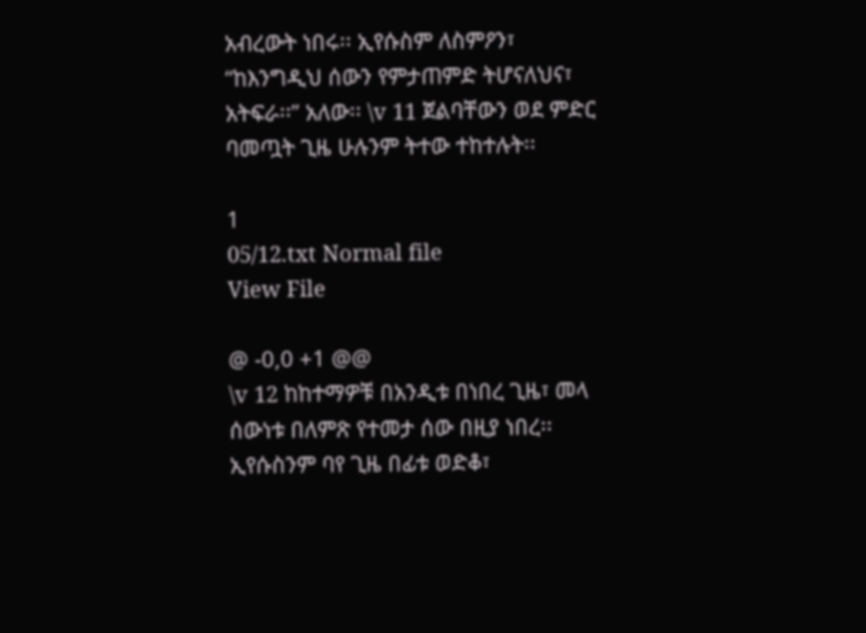አብረውት ነበሩ፡፡ ኢየሱስም ለስምዖን፣ “ከእንግዲህ ሰውን የምታጠምድ ትሆናለህና፣ አትፍራ፡፡” አለው፡፡ \v 11 ጀልባቸውን ወደ ምድር ባመጧት ጊዜ ሁሉንም ትተው ተከተሉት፡፡

1
05/12.txt Normal file
View File

@ -0,0 +1 @@
\v 12 ከከተማዎቹ በአንዲቱ በነበረ ጊዜ፣ መላ ሰውነቱ በለምጽ የተመታ ሰው በዚያ ነበረ፡፡ ኢየሱስንም ባየ ጊዜ በፊቱ ወድቆ፣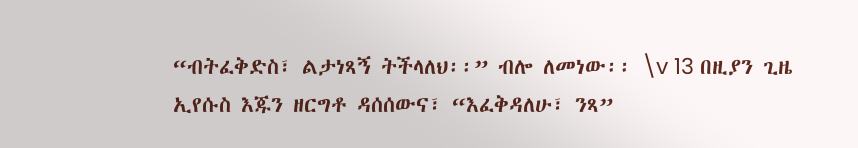“ብትፈቅድስ፣ ልታነጻኝ ትችላለህ፡፡” ብሎ ለመነው፡፡ \v 13 በዚያን ጊዜ ኢየሱስ እጁን ዘርግቶ ዳሰሰውና፣ “እፈቅዳለሁ፣ ንጻ”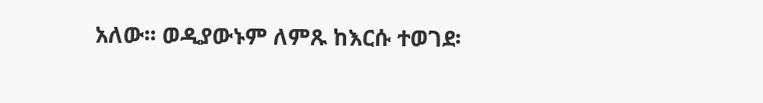አለው፡፡ ወዲያውኑም ለምጹ ከእርሱ ተወገደ፡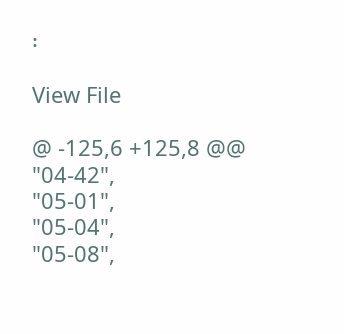፡

View File

@ -125,6 +125,8 @@
"04-42",
"05-01",
"05-04",
"05-08",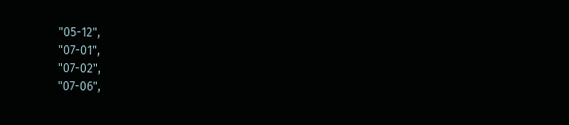"05-12",
"07-01",
"07-02",
"07-06",